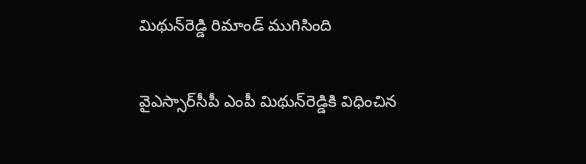మిథున్‌రెడ్డి రిమాండ్ ముగిసింది

వైఎస్సార్‌సీపీ ఎంపీ మిథున్‌రెడ్డికి విధించిన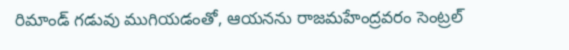రిమాండ్ గడువు ముగియడంతో, ఆయనను రాజమహేంద్రవరం సెంట్రల్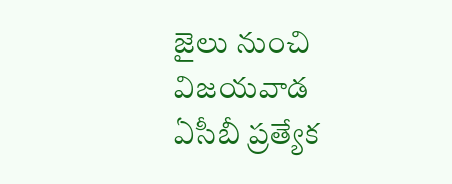జైలు నుంచి విజయవాడ ఏసీబీ ప్రత్యేక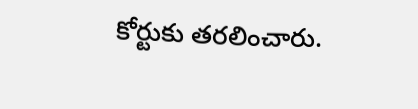కోర్టుకు తరలించారు.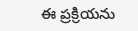ఈ ప్రక్రియను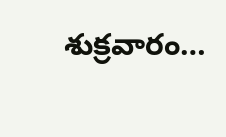శుక్రవారం…